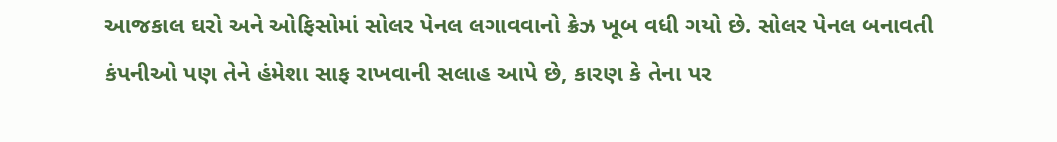આજકાલ ઘરો અને ઓફિસોમાં સોલર પેનલ લગાવવાનો ક્રેઝ ખૂબ વધી ગયો છે. સોલર પેનલ બનાવતી કંપનીઓ પણ તેને હંમેશા સાફ રાખવાની સલાહ આપે છે, કારણ કે તેના પર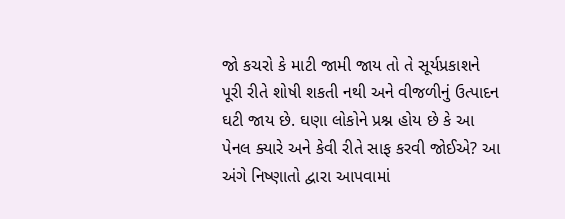જો કચરો કે માટી જામી જાય તો તે સૂર્યપ્રકાશને પૂરી રીતે શોષી શકતી નથી અને વીજળીનું ઉત્પાદન ઘટી જાય છે. ઘણા લોકોને પ્રશ્ન હોય છે કે આ પેનલ ક્યારે અને કેવી રીતે સાફ કરવી જોઈએ? આ અંગે નિષ્ણાતો દ્વારા આપવામાં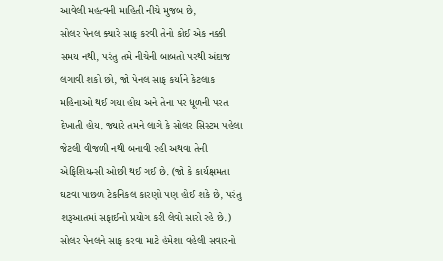આવેલી મહત્વની માહિતી નીચે મુજબ છે,
સોલર પેનલ ક્યારે સાફ કરવી તેનો કોઈ એક નક્કી સમય નથી, પરંતુ તમે નીચેની બાબતો પરથી અંદાજ લગાવી શકો છો, જો પેનલ સાફ કર્યાને કેટલાક મહિનાઓ થઈ ગયા હોય અને તેના પર ધૂળની પરત દેખાતી હોય. જ્યારે તમને લાગે કે સોલર સિસ્ટમ પહેલા જેટલી વીજળી નથી બનાવી રહી અથવા તેની એફિશિયન્સી ઓછી થઈ ગઈ છે. (જો કે કાર્યક્ષમતા ઘટવા પાછળ ટેકનિકલ કારણો પણ હોઈ શકે છે, પરંતુ શરૂઆતમાં સફાઈનો પ્રયોગ કરી લેવો સારો રહે છે.)
સોલર પેનલને સાફ કરવા માટે હંમેશા વહેલી સવારનો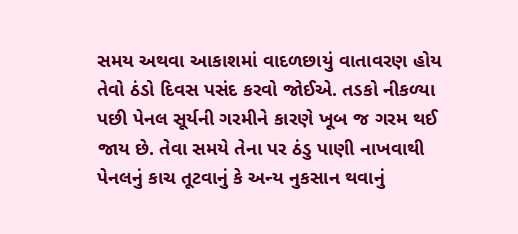સમય અથવા આકાશમાં વાદળછાયું વાતાવરણ હોય તેવો ઠંડો દિવસ પસંદ કરવો જોઈએ. તડકો નીકળ્યા પછી પેનલ સૂર્યની ગરમીને કારણે ખૂબ જ ગરમ થઈ જાય છે. તેવા સમયે તેના પર ઠંડુ પાણી નાખવાથી પેનલનું કાચ તૂટવાનું કે અન્ય નુકસાન થવાનું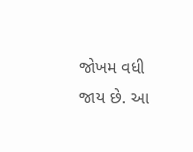જોખમ વધી જાય છે. આ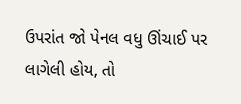ઉપરાંત જો પેનલ વધુ ઊંચાઈ પર લાગેલી હોય, તો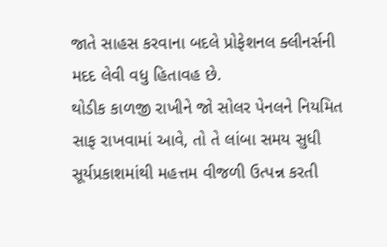જાતે સાહસ કરવાના બદલે પ્રોફેશનલ ક્લીનર્સની મદદ લેવી વધુ હિતાવહ છે.
થોડીક કાળજી રાખીને જો સોલર પેનલને નિયમિત સાફ રાખવામાં આવે, તો તે લાંબા સમય સુધી સૂર્યપ્રકાશમાંથી મહત્તમ વીજળી ઉત્પન્ન કરતી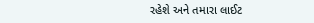રહેશે અને તમારા લાઈટ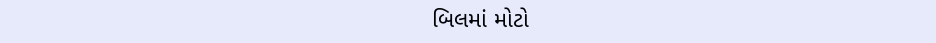બિલમાં મોટો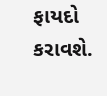ફાયદો કરાવશે.